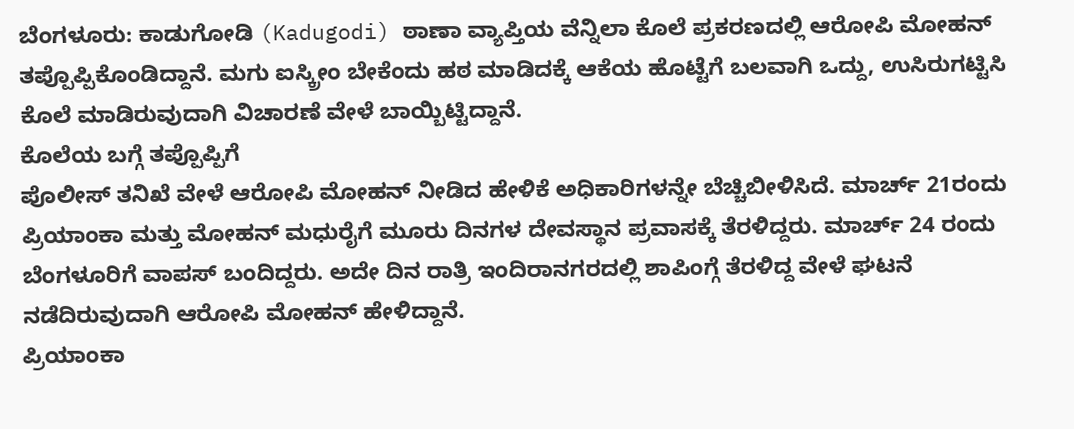ಬೆಂಗಳೂರು: ಕಾಡುಗೋಡಿ (Kadugodi) ಠಾಣಾ ವ್ಯಾಪ್ತಿಯ ವೆನ್ನಿಲಾ ಕೊಲೆ ಪ್ರಕರಣದಲ್ಲಿ ಆರೋಪಿ ಮೋಹನ್ ತಪ್ಪೊಪ್ಪಿಕೊಂಡಿದ್ದಾನೆ. ಮಗು ಐಸ್ಕ್ರೀಂ ಬೇಕೆಂದು ಹಠ ಮಾಡಿದಕ್ಕೆ ಆಕೆಯ ಹೊಟ್ಟೆಗೆ ಬಲವಾಗಿ ಒದ್ದು, ಉಸಿರುಗಟ್ಟಿಸಿ ಕೊಲೆ ಮಾಡಿರುವುದಾಗಿ ವಿಚಾರಣೆ ವೇಳೆ ಬಾಯ್ಬಿಟ್ಟಿದ್ದಾನೆ.
ಕೊಲೆಯ ಬಗ್ಗೆ ತಪ್ಪೊಪ್ಪಿಗೆ
ಪೊಲೀಸ್ ತನಿಖೆ ವೇಳೆ ಆರೋಪಿ ಮೋಹನ್ ನೀಡಿದ ಹೇಳಿಕೆ ಅಧಿಕಾರಿಗಳನ್ನೇ ಬೆಚ್ಚಿಬೀಳಿಸಿದೆ. ಮಾರ್ಚ್ 21ರಂದು ಪ್ರಿಯಾಂಕಾ ಮತ್ತು ಮೋಹನ್ ಮಧುರೈಗೆ ಮೂರು ದಿನಗಳ ದೇವಸ್ಥಾನ ಪ್ರವಾಸಕ್ಕೆ ತೆರಳಿದ್ದರು. ಮಾರ್ಚ್ 24 ರಂದು ಬೆಂಗಳೂರಿಗೆ ವಾಪಸ್ ಬಂದಿದ್ದರು. ಅದೇ ದಿನ ರಾತ್ರಿ ಇಂದಿರಾನಗರದಲ್ಲಿ ಶಾಪಿಂಗ್ಗೆ ತೆರಳಿದ್ದ ವೇಳೆ ಘಟನೆ ನಡೆದಿರುವುದಾಗಿ ಆರೋಪಿ ಮೋಹನ್ ಹೇಳಿದ್ದಾನೆ.
ಪ್ರಿಯಾಂಕಾ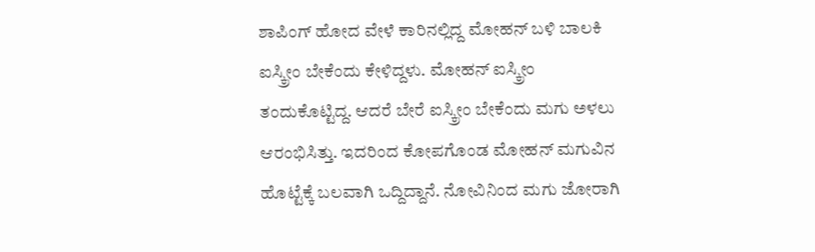ಶಾಪಿಂಗ್ ಹೋದ ವೇಳೆ ಕಾರಿನಲ್ಲಿದ್ದ ಮೋಹನ್ ಬಳಿ ಬಾಲಕಿ ಐಸ್ಕ್ರೀಂ ಬೇಕೆಂದು ಕೇಳಿದ್ದಳು. ಮೋಹನ್ ಐಸ್ಕ್ರೀಂ ತಂದುಕೊಟ್ಟಿದ್ದ. ಆದರೆ ಬೇರೆ ಐಸ್ಕ್ರೀಂ ಬೇಕೆಂದು ಮಗು ಅಳಲು ಆರಂಭಿಸಿತ್ತು. ಇದರಿಂದ ಕೋಪಗೊಂಡ ಮೋಹನ್ ಮಗುವಿನ ಹೊಟ್ಟೆಕ್ಕೆ ಬಲವಾಗಿ ಒದ್ದಿದ್ದಾನೆ. ನೋವಿನಿಂದ ಮಗು ಜೋರಾಗಿ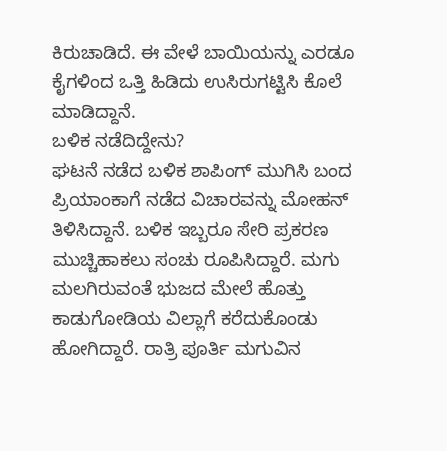ಕಿರುಚಾಡಿದೆ. ಈ ವೇಳೆ ಬಾಯಿಯನ್ನು ಎರಡೂ ಕೈಗಳಿಂದ ಒತ್ತಿ ಹಿಡಿದು ಉಸಿರುಗಟ್ಟಿಸಿ ಕೊಲೆ ಮಾಡಿದ್ದಾನೆ.
ಬಳಿಕ ನಡೆದಿದ್ದೇನು?
ಘಟನೆ ನಡೆದ ಬಳಿಕ ಶಾಪಿಂಗ್ ಮುಗಿಸಿ ಬಂದ ಪ್ರಿಯಾಂಕಾಗೆ ನಡೆದ ವಿಚಾರವನ್ನು ಮೋಹನ್ ತಿಳಿಸಿದ್ದಾನೆ. ಬಳಿಕ ಇಬ್ಬರೂ ಸೇರಿ ಪ್ರಕರಣ ಮುಚ್ಚಿಹಾಕಲು ಸಂಚು ರೂಪಿಸಿದ್ದಾರೆ. ಮಗು ಮಲಗಿರುವಂತೆ ಭುಜದ ಮೇಲೆ ಹೊತ್ತು ಕಾಡುಗೋಡಿಯ ವಿಲ್ಲಾಗೆ ಕರೆದುಕೊಂಡು ಹೋಗಿದ್ದಾರೆ. ರಾತ್ರಿ ಪೂರ್ತಿ ಮಗುವಿನ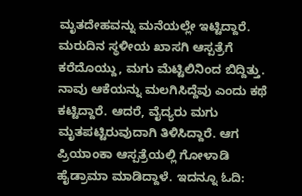ಮೃತದೇಹವನ್ನು ಮನೆಯಲ್ಲೇ ಇಟ್ಟಿದ್ದಾರೆ. ಮರುದಿನ ಸ್ಥಳೀಯ ಖಾಸಗಿ ಆಸ್ಪತ್ರೆಗೆ ಕರೆದೊಯ್ದು, ಮಗು ಮೆಟ್ಟಿಲಿನಿಂದ ಬಿದ್ದಿತ್ತು. ನಾವು ಆಕೆಯನ್ನು ಮಲಗಿಸಿದ್ದೆವು ಎಂದು ಕಥೆ ಕಟ್ಟಿದ್ದಾರೆ. ಆದರೆ, ವೈದ್ಯರು ಮಗು ಮೃತಪಟ್ಟಿರುವುದಾಗಿ ತಿಳಿಸಿದ್ದಾರೆ. ಆಗ ಪ್ರಿಯಾಂಕಾ ಆಸ್ಪತ್ರೆಯಲ್ಲಿ ಗೋಳಾಡಿ ಹೈಡ್ರಾಮಾ ಮಾಡಿದ್ದಾಳೆ. ಇದನ್ನೂ ಓದಿ: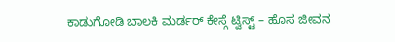ಕಾಡುಗೋಡಿ ಬಾಲಕಿ ಮರ್ಡರ್ ಕೇಸ್ಗೆ ಟ್ವಿಸ್ಟ್ – ಹೊಸ ಜೀವನ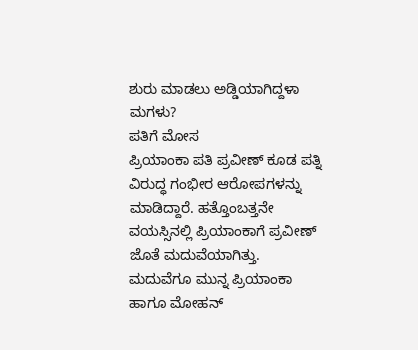ಶುರು ಮಾಡಲು ಅಡ್ಡಿಯಾಗಿದ್ದಳಾ ಮಗಳು?
ಪತಿಗೆ ಮೋಸ
ಪ್ರಿಯಾಂಕಾ ಪತಿ ಪ್ರವೀಣ್ ಕೂಡ ಪತ್ನಿ ವಿರುದ್ಧ ಗಂಭೀರ ಆರೋಪಗಳನ್ನು ಮಾಡಿದ್ದಾರೆ. ಹತ್ತೊಂಬತ್ತನೇ ವಯಸ್ಸಿನಲ್ಲಿ ಪ್ರಿಯಾಂಕಾಗೆ ಪ್ರವೀಣ್ ಜೊತೆ ಮದುವೆಯಾಗಿತ್ತು. ಮದುವೆಗೂ ಮುನ್ನ ಪ್ರಿಯಾಂಕಾ ಹಾಗೂ ಮೋಹನ್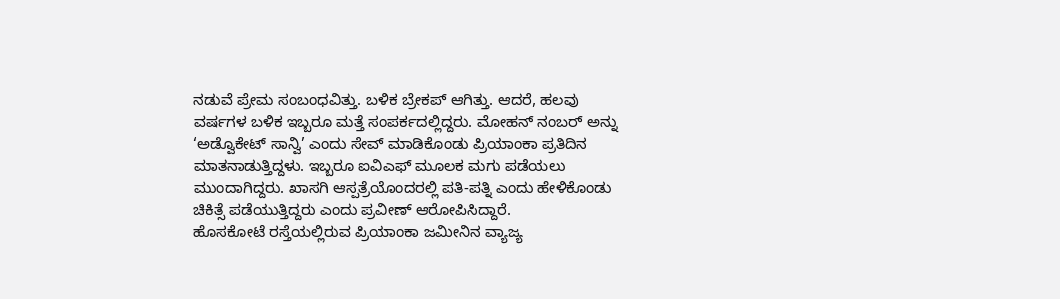ನಡುವೆ ಪ್ರೇಮ ಸಂಬಂಧವಿತ್ತು. ಬಳಿಕ ಬ್ರೇಕಪ್ ಆಗಿತ್ತು. ಆದರೆ, ಹಲವು ವರ್ಷಗಳ ಬಳಿಕ ಇಬ್ಬರೂ ಮತ್ತೆ ಸಂಪರ್ಕದಲ್ಲಿದ್ದರು. ಮೋಹನ್ ನಂಬರ್ ಅನ್ನು ‘ಅಡ್ವೊಕೇಟ್ ಸಾನ್ವಿ’ ಎಂದು ಸೇವ್ ಮಾಡಿಕೊಂಡು ಪ್ರಿಯಾಂಕಾ ಪ್ರತಿದಿನ ಮಾತನಾಡುತ್ತಿದ್ದಳು. ಇಬ್ಬರೂ ಐವಿಎಫ್ ಮೂಲಕ ಮಗು ಪಡೆಯಲು ಮುಂದಾಗಿದ್ದರು. ಖಾಸಗಿ ಆಸ್ಪತ್ರೆಯೊಂದರಲ್ಲಿ ಪತಿ-ಪತ್ನಿ ಎಂದು ಹೇಳಿಕೊಂಡು ಚಿಕಿತ್ಸೆ ಪಡೆಯುತ್ತಿದ್ದರು ಎಂದು ಪ್ರವೀಣ್ ಆರೋಪಿಸಿದ್ದಾರೆ.
ಹೊಸಕೋಟೆ ರಸ್ತೆಯಲ್ಲಿರುವ ಪ್ರಿಯಾಂಕಾ ಜಮೀನಿನ ವ್ಯಾಜ್ಯ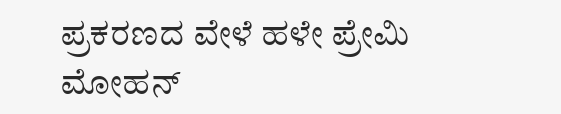ಪ್ರಕರಣದ ವೇಳೆ ಹಳೇ ಪ್ರೇಮಿ ಮೋಹನ್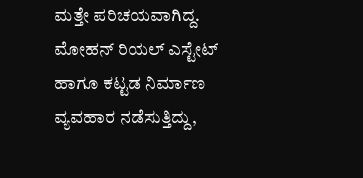ಮತ್ತೇ ಪರಿಚಯವಾಗಿದ್ದ. ಮೋಹನ್ ರಿಯಲ್ ಎಸ್ಟೇಟ್ ಹಾಗೂ ಕಟ್ಟಡ ನಿರ್ಮಾಣ ವ್ಯವಹಾರ ನಡೆಸುತ್ತಿದ್ದು,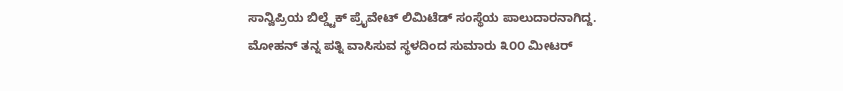ಸಾನ್ವಿಪ್ರಿಯ ಬಿಲ್ಡ್ಟೆಕ್ ಪ್ರೈವೇಟ್ ಲಿಮಿಟೆಡ್ ಸಂಸ್ಥೆಯ ಪಾಲುದಾರನಾಗಿದ್ದ. ಮೋಹನ್ ತನ್ನ ಪತ್ನಿ ವಾಸಿಸುವ ಸ್ಥಳದಿಂದ ಸುಮಾರು ೩೦೦ ಮೀಟರ್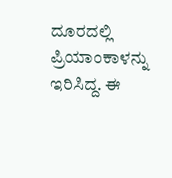ದೂರದಲ್ಲಿ ಪ್ರಿಯಾಂಕಾಳನ್ನು ಇರಿಸಿದ್ದ. ಈ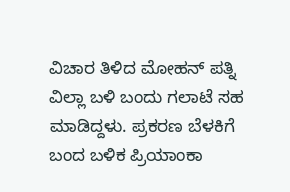ವಿಚಾರ ತಿಳಿದ ಮೋಹನ್ ಪತ್ನಿ ವಿಲ್ಲಾ ಬಳಿ ಬಂದು ಗಲಾಟೆ ಸಹ ಮಾಡಿದ್ದಳು. ಪ್ರಕರಣ ಬೆಳಕಿಗೆ ಬಂದ ಬಳಿಕ ಪ್ರಿಯಾಂಕಾ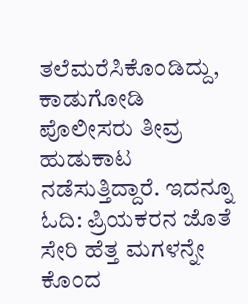ತಲೆಮರೆಸಿಕೊಂಡಿದ್ದು, ಕಾಡುಗೋಡಿ ಪೊಲೀಸರು ತೀವ್ರ ಹುಡುಕಾಟ ನಡೆಸುತ್ತಿದ್ದಾರೆ. ಇದನ್ನೂ ಓದಿ: ಪ್ರಿಯಕರನ ಜೊತೆ ಸೇರಿ ಹೆತ್ತ ಮಗಳನ್ನೇ ಕೊಂದ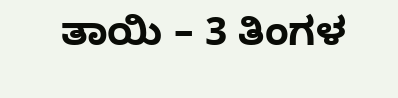ತಾಯಿ – 3 ತಿಂಗಳ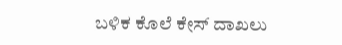ಬಳಿಕ ಕೊಲೆ ಕೇಸ್ ದಾಖಲು